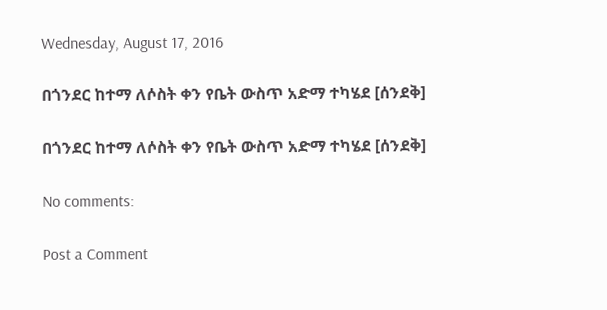Wednesday, August 17, 2016

በጎንደር ከተማ ለሶስት ቀን የቤት ውስጥ አድማ ተካሄደ [ሰንደቅ]

በጎንደር ከተማ ለሶስት ቀን የቤት ውስጥ አድማ ተካሄደ [ሰንደቅ]

No comments:

Post a Comment